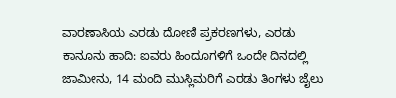ವಾರಣಾಸಿಯ ಎರಡು ದೋಣಿ ಪ್ರಕರಣಗಳು, ಎರಡು ಕಾನೂನು ಹಾದಿ: ಐವರು ಹಿಂದೂಗಳಿಗೆ ಒಂದೇ ದಿನದಲ್ಲಿ ಜಾಮೀನು, 14 ಮಂದಿ ಮುಸ್ಲಿಮರಿಗೆ ಎರಡು ತಿಂಗಳು ಜೈಲು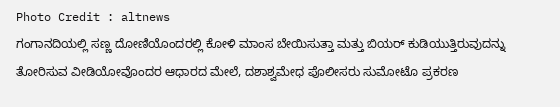Photo Credit : altnews
ಗಂಗಾನದಿಯಲ್ಲಿ ಸಣ್ಣ ದೋಣಿಯೊಂದರಲ್ಲಿ ಕೋಳಿ ಮಾಂಸ ಬೇಯಿಸುತ್ತಾ ಮತ್ತು ಬಿಯರ್ ಕುಡಿಯುತ್ತಿರುವುದನ್ನು ತೋರಿಸುವ ವೀಡಿಯೋವೊಂದರ ಆಧಾರದ ಮೇಲೆ, ದಶಾಶ್ವಮೇಧ ಪೊಲೀಸರು ಸುಮೋಟೊ ಪ್ರಕರಣ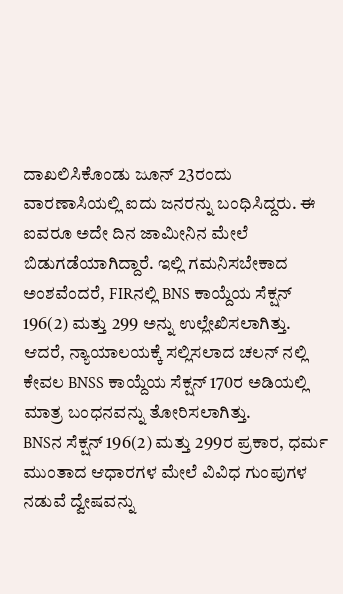ದಾಖಲಿಸಿಕೊಂಡು ಜೂನ್ 23ರಂದು ವಾರಣಾಸಿಯಲ್ಲಿ ಐದು ಜನರನ್ನು ಬಂಧಿಸಿದ್ದರು. ಈ ಐವರೂ ಅದೇ ದಿನ ಜಾಮೀನಿನ ಮೇಲೆ ಬಿಡುಗಡೆಯಾಗಿದ್ದಾರೆ. ಇಲ್ಲಿ ಗಮನಿಸಬೇಕಾದ ಅಂಶವೆಂದರೆ, FIRನಲ್ಲಿ BNS ಕಾಯ್ದೆಯ ಸೆಕ್ಷನ್ 196(2) ಮತ್ತು 299 ಅನ್ನು ಉಲ್ಲೇಖಿಸಲಾಗಿತ್ತು. ಆದರೆ, ನ್ಯಾಯಾಲಯಕ್ಕೆ ಸಲ್ಲಿಸಲಾದ ಚಲನ್ ನಲ್ಲಿ ಕೇವಲ BNSS ಕಾಯ್ದೆಯ ಸೆಕ್ಷನ್ 170ರ ಅಡಿಯಲ್ಲಿ ಮಾತ್ರ ಬಂಧನವನ್ನು ತೋರಿಸಲಾಗಿತ್ತು.
BNSನ ಸೆಕ್ಷನ್ 196(2) ಮತ್ತು 299ರ ಪ್ರಕಾರ, ಧರ್ಮ ಮುಂತಾದ ಆಧಾರಗಳ ಮೇಲೆ ವಿವಿಧ ಗುಂಪುಗಳ ನಡುವೆ ದ್ವೇಷವನ್ನು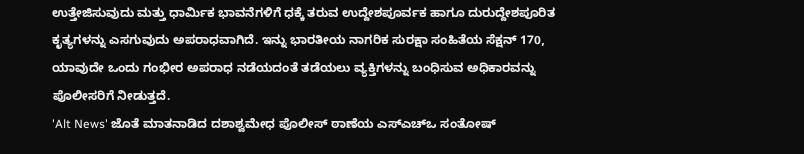ಉತ್ತೇಜಿಸುವುದು ಮತ್ತು ಧಾರ್ಮಿಕ ಭಾವನೆಗಳಿಗೆ ಧಕ್ಕೆ ತರುವ ಉದ್ದೇಶಪೂರ್ವಕ ಹಾಗೂ ದುರುದ್ದೇಶಪೂರಿತ ಕೃತ್ಯಗಳನ್ನು ಎಸಗುವುದು ಅಪರಾಧವಾಗಿದೆ. ಇನ್ನು ಭಾರತೀಯ ನಾಗರಿಕ ಸುರಕ್ಷಾ ಸಂಹಿತೆಯ ಸೆಕ್ಷನ್ 170, ಯಾವುದೇ ಒಂದು ಗಂಭೀರ ಅಪರಾಧ ನಡೆಯದಂತೆ ತಡೆಯಲು ವ್ಯಕ್ತಿಗಳನ್ನು ಬಂಧಿಸುವ ಅಧಿಕಾರವನ್ನು ಪೊಲೀಸರಿಗೆ ನೀಡುತ್ತದೆ.
'Alt News' ಜೊತೆ ಮಾತನಾಡಿದ ದಶಾಶ್ವಮೇಧ ಪೊಲೀಸ್ ಠಾಣೆಯ ಎಸ್ಎಚ್ಒ ಸಂತೋಷ್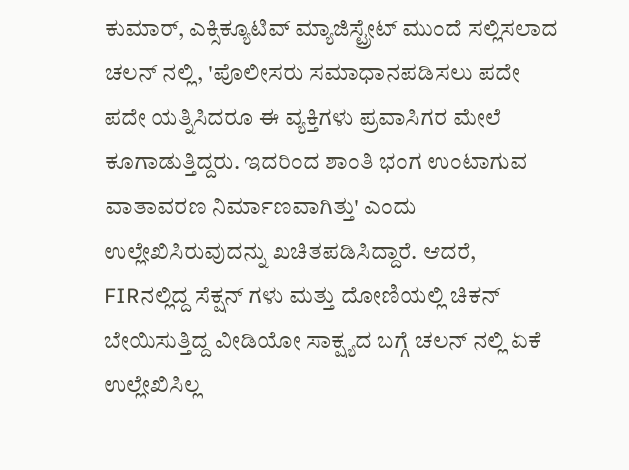ಕುಮಾರ್, ಎಕ್ಸಿಕ್ಯೂಟಿವ್ ಮ್ಯಾಜಿಸ್ಟ್ರೇಟ್ ಮುಂದೆ ಸಲ್ಲಿಸಲಾದ ಚಲನ್ ನಲ್ಲಿ, 'ಪೊಲೀಸರು ಸಮಾಧಾನಪಡಿಸಲು ಪದೇ ಪದೇ ಯತ್ನಿಸಿದರೂ ಈ ವ್ಯಕ್ತಿಗಳು ಪ್ರವಾಸಿಗರ ಮೇಲೆ ಕೂಗಾಡುತ್ತಿದ್ದರು. ಇದರಿಂದ ಶಾಂತಿ ಭಂಗ ಉಂಟಾಗುವ ವಾತಾವರಣ ನಿರ್ಮಾಣವಾಗಿತ್ತು' ಎಂದು ಉಲ್ಲೇಖಿಸಿರುವುದನ್ನು ಖಚಿತಪಡಿಸಿದ್ದಾರೆ. ಆದರೆ, FIRನಲ್ಲಿದ್ದ ಸೆಕ್ಷನ್ ಗಳು ಮತ್ತು ದೋಣಿಯಲ್ಲಿ ಚಿಕನ್ ಬೇಯಿಸುತ್ತಿದ್ದ ವೀಡಿಯೋ ಸಾಕ್ಷ್ಯದ ಬಗ್ಗೆ ಚಲನ್ ನಲ್ಲಿ ಏಕೆ ಉಲ್ಲೇಖಿಸಿಲ್ಲ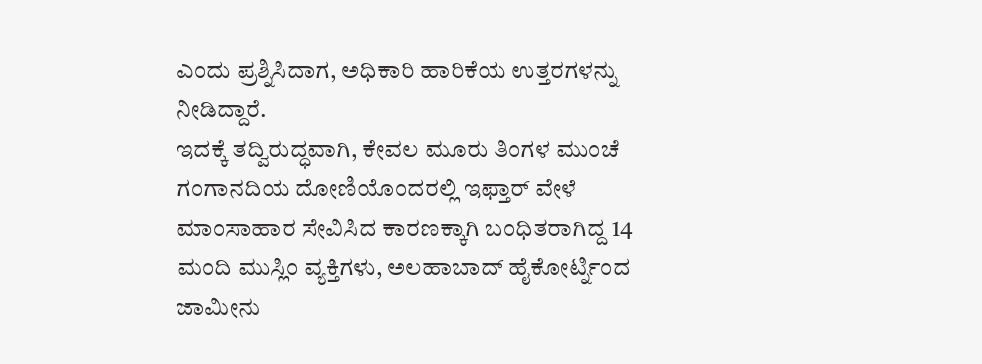ಎಂದು ಪ್ರಶ್ನಿಸಿದಾಗ, ಅಧಿಕಾರಿ ಹಾರಿಕೆಯ ಉತ್ತರಗಳನ್ನು ನೀಡಿದ್ದಾರೆ.
ಇದಕ್ಕೆ ತದ್ವಿರುದ್ಧವಾಗಿ, ಕೇವಲ ಮೂರು ತಿಂಗಳ ಮುಂಚೆ ಗಂಗಾನದಿಯ ದೋಣಿಯೊಂದರಲ್ಲಿ ಇಫ್ತಾರ್ ವೇಳೆ ಮಾಂಸಾಹಾರ ಸೇವಿಸಿದ ಕಾರಣಕ್ಕಾಗಿ ಬಂಧಿತರಾಗಿದ್ದ 14 ಮಂದಿ ಮುಸ್ಲಿಂ ವ್ಯಕ್ತಿಗಳು, ಅಲಹಾಬಾದ್ ಹೈಕೋರ್ಟ್ನಿಂದ ಜಾಮೀನು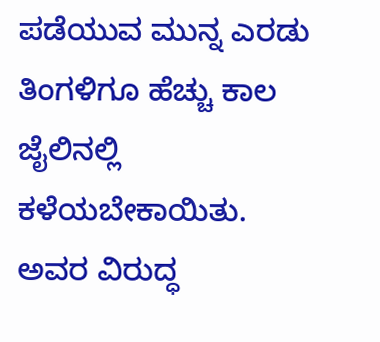ಪಡೆಯುವ ಮುನ್ನ ಎರಡು ತಿಂಗಳಿಗೂ ಹೆಚ್ಚು ಕಾಲ ಜೈಲಿನಲ್ಲಿ ಕಳೆಯಬೇಕಾಯಿತು. ಅವರ ವಿರುದ್ಧ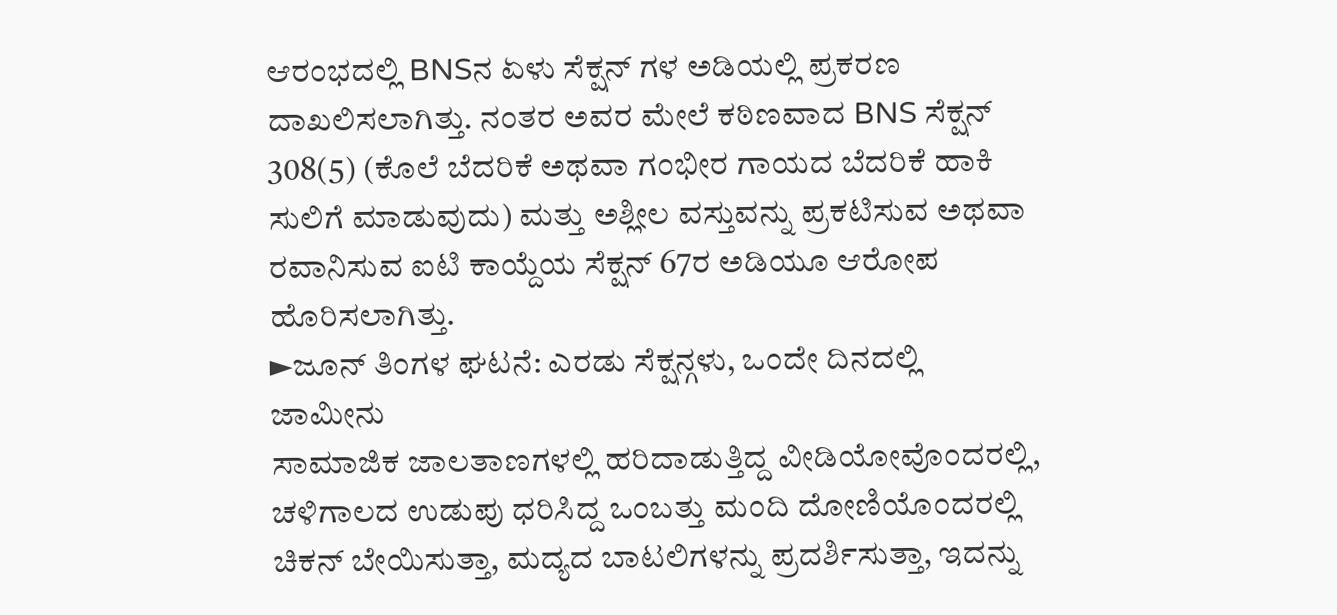ಆರಂಭದಲ್ಲಿ BNSನ ಏಳು ಸೆಕ್ಷನ್ ಗಳ ಅಡಿಯಲ್ಲಿ ಪ್ರಕರಣ ದಾಖಲಿಸಲಾಗಿತ್ತು. ನಂತರ ಅವರ ಮೇಲೆ ಕಠಿಣವಾದ BNS ಸೆಕ್ಷನ್ 308(5) (ಕೊಲೆ ಬೆದರಿಕೆ ಅಥವಾ ಗಂಭೀರ ಗಾಯದ ಬೆದರಿಕೆ ಹಾಕಿ ಸುಲಿಗೆ ಮಾಡುವುದು) ಮತ್ತು ಅಶ್ಲೀಲ ವಸ್ತುವನ್ನು ಪ್ರಕಟಿಸುವ ಅಥವಾ ರವಾನಿಸುವ ಐಟಿ ಕಾಯ್ದೆಯ ಸೆಕ್ಷನ್ 67ರ ಅಡಿಯೂ ಆರೋಪ ಹೊರಿಸಲಾಗಿತ್ತು.
►ಜೂನ್ ತಿಂಗಳ ಘಟನೆ: ಎರಡು ಸೆಕ್ಷನ್ಗಳು, ಒಂದೇ ದಿನದಲ್ಲಿ ಜಾಮೀನು
ಸಾಮಾಜಿಕ ಜಾಲತಾಣಗಳಲ್ಲಿ ಹರಿದಾಡುತ್ತಿದ್ದ ವೀಡಿಯೋವೊಂದರಲ್ಲಿ, ಚಳಿಗಾಲದ ಉಡುಪು ಧರಿಸಿದ್ದ ಒಂಬತ್ತು ಮಂದಿ ದೋಣಿಯೊಂದರಲ್ಲಿ ಚಿಕನ್ ಬೇಯಿಸುತ್ತಾ, ಮದ್ಯದ ಬಾಟಲಿಗಳನ್ನು ಪ್ರದರ್ಶಿಸುತ್ತಾ, ಇದನ್ನು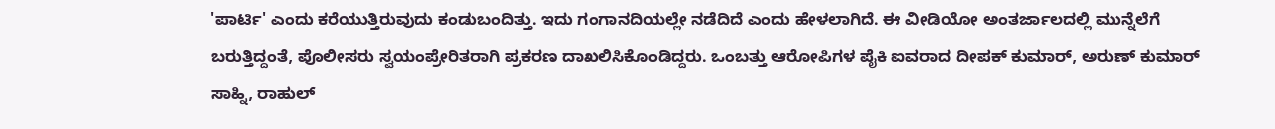'ಪಾರ್ಟಿ' ಎಂದು ಕರೆಯುತ್ತಿರುವುದು ಕಂಡುಬಂದಿತ್ತು. ಇದು ಗಂಗಾನದಿಯಲ್ಲೇ ನಡೆದಿದೆ ಎಂದು ಹೇಳಲಾಗಿದೆ. ಈ ವೀಡಿಯೋ ಅಂತರ್ಜಾಲದಲ್ಲಿ ಮುನ್ನೆಲೆಗೆ ಬರುತ್ತಿದ್ದಂತೆ, ಪೊಲೀಸರು ಸ್ವಯಂಪ್ರೇರಿತರಾಗಿ ಪ್ರಕರಣ ದಾಖಲಿಸಿಕೊಂಡಿದ್ದರು. ಒಂಬತ್ತು ಆರೋಪಿಗಳ ಪೈಕಿ ಐವರಾದ ದೀಪಕ್ ಕುಮಾರ್, ಅರುಣ್ ಕುಮಾರ್ ಸಾಹ್ನಿ, ರಾಹುಲ್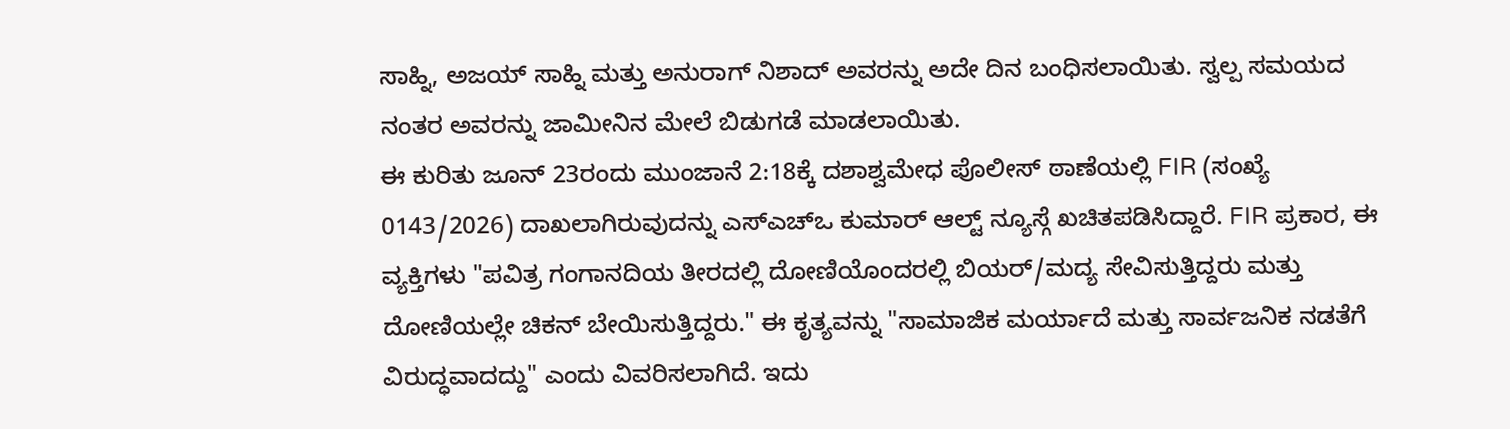ಸಾಹ್ನಿ, ಅಜಯ್ ಸಾಹ್ನಿ ಮತ್ತು ಅನುರಾಗ್ ನಿಶಾದ್ ಅವರನ್ನು ಅದೇ ದಿನ ಬಂಧಿಸಲಾಯಿತು. ಸ್ವಲ್ಪ ಸಮಯದ ನಂತರ ಅವರನ್ನು ಜಾಮೀನಿನ ಮೇಲೆ ಬಿಡುಗಡೆ ಮಾಡಲಾಯಿತು.
ಈ ಕುರಿತು ಜೂನ್ 23ರಂದು ಮುಂಜಾನೆ 2:18ಕ್ಕೆ ದಶಾಶ್ವಮೇಧ ಪೊಲೀಸ್ ಠಾಣೆಯಲ್ಲಿ FIR (ಸಂಖ್ಯೆ 0143/2026) ದಾಖಲಾಗಿರುವುದನ್ನು ಎಸ್ಎಚ್ಒ ಕುಮಾರ್ ಆಲ್ಟ್ ನ್ಯೂಸ್ಗೆ ಖಚಿತಪಡಿಸಿದ್ದಾರೆ. FIR ಪ್ರಕಾರ, ಈ ವ್ಯಕ್ತಿಗಳು "ಪವಿತ್ರ ಗಂಗಾನದಿಯ ತೀರದಲ್ಲಿ ದೋಣಿಯೊಂದರಲ್ಲಿ ಬಿಯರ್/ಮದ್ಯ ಸೇವಿಸುತ್ತಿದ್ದರು ಮತ್ತು ದೋಣಿಯಲ್ಲೇ ಚಿಕನ್ ಬೇಯಿಸುತ್ತಿದ್ದರು." ಈ ಕೃತ್ಯವನ್ನು "ಸಾಮಾಜಿಕ ಮರ್ಯಾದೆ ಮತ್ತು ಸಾರ್ವಜನಿಕ ನಡತೆಗೆ ವಿರುದ್ಧವಾದದ್ದು" ಎಂದು ವಿವರಿಸಲಾಗಿದೆ. ಇದು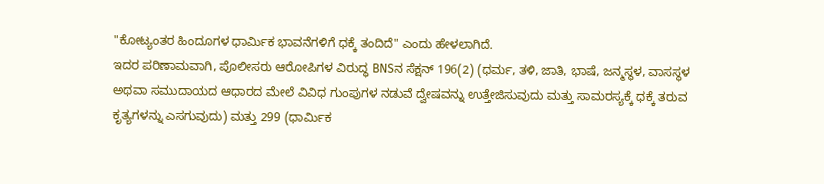"ಕೋಟ್ಯಂತರ ಹಿಂದೂಗಳ ಧಾರ್ಮಿಕ ಭಾವನೆಗಳಿಗೆ ಧಕ್ಕೆ ತಂದಿದೆ" ಎಂದು ಹೇಳಲಾಗಿದೆ.
ಇದರ ಪರಿಣಾಮವಾಗಿ, ಪೊಲೀಸರು ಆರೋಪಿಗಳ ವಿರುದ್ಧ BNSನ ಸೆಕ್ಷನ್ 196(2) (ಧರ್ಮ, ತಳಿ, ಜಾತಿ, ಭಾಷೆ, ಜನ್ಮಸ್ಥಳ, ವಾಸಸ್ಥಳ ಅಥವಾ ಸಮುದಾಯದ ಆಧಾರದ ಮೇಲೆ ವಿವಿಧ ಗುಂಪುಗಳ ನಡುವೆ ದ್ವೇಷವನ್ನು ಉತ್ತೇಜಿಸುವುದು ಮತ್ತು ಸಾಮರಸ್ಯಕ್ಕೆ ಧಕ್ಕೆ ತರುವ ಕೃತ್ಯಗಳನ್ನು ಎಸಗುವುದು) ಮತ್ತು 299 (ಧಾರ್ಮಿಕ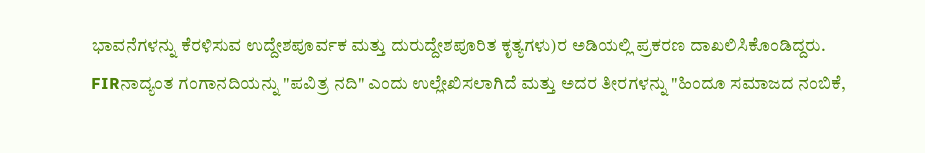ಭಾವನೆಗಳನ್ನು ಕೆರಳಿಸುವ ಉದ್ದೇಶಪೂರ್ವಕ ಮತ್ತು ದುರುದ್ದೇಶಪೂರಿತ ಕೃತ್ಯಗಳು)ರ ಅಡಿಯಲ್ಲಿ ಪ್ರಕರಣ ದಾಖಲಿಸಿಕೊಂಡಿದ್ದರು.
FIRನಾದ್ಯಂತ ಗಂಗಾನದಿಯನ್ನು "ಪವಿತ್ರ ನದಿ" ಎಂದು ಉಲ್ಲೇಖಿಸಲಾಗಿದೆ ಮತ್ತು ಅದರ ತೀರಗಳನ್ನು "ಹಿಂದೂ ಸಮಾಜದ ನಂಬಿಕೆ,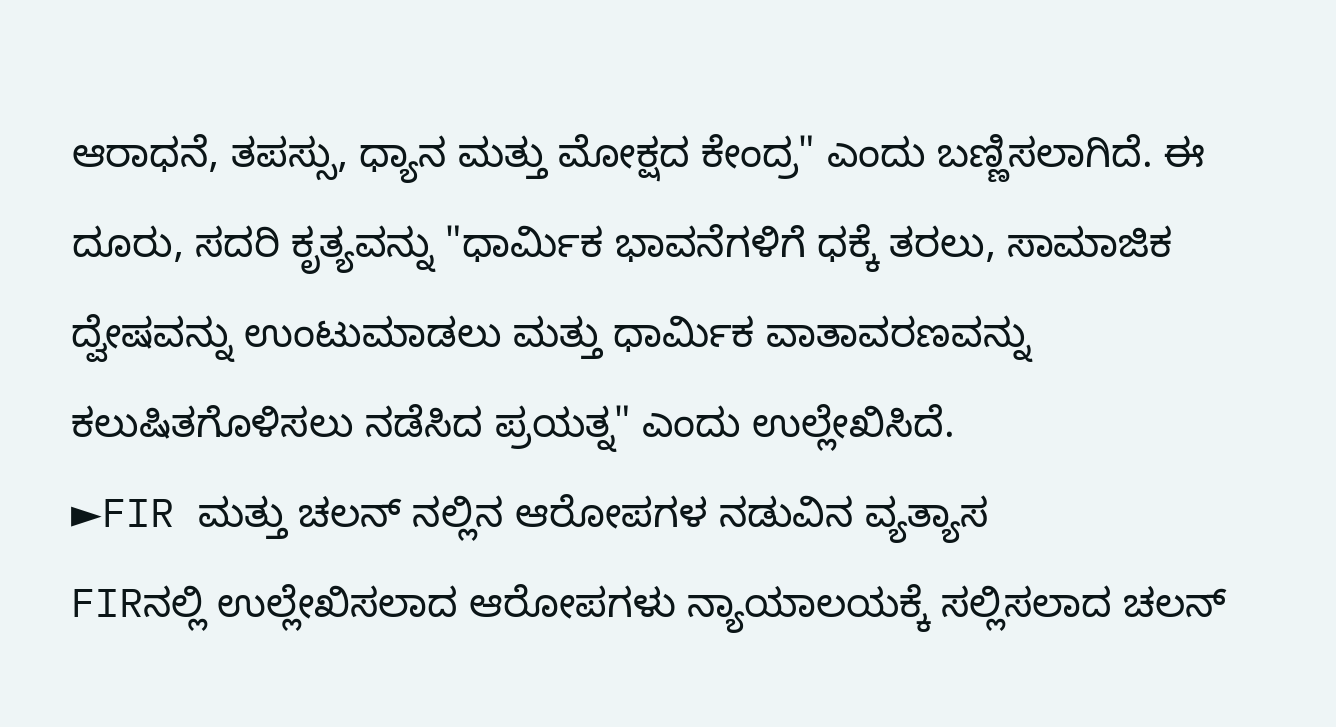ಆರಾಧನೆ, ತಪಸ್ಸು, ಧ್ಯಾನ ಮತ್ತು ಮೋಕ್ಷದ ಕೇಂದ್ರ" ಎಂದು ಬಣ್ಣಿಸಲಾಗಿದೆ. ಈ ದೂರು, ಸದರಿ ಕೃತ್ಯವನ್ನು "ಧಾರ್ಮಿಕ ಭಾವನೆಗಳಿಗೆ ಧಕ್ಕೆ ತರಲು, ಸಾಮಾಜಿಕ ದ್ವೇಷವನ್ನು ಉಂಟುಮಾಡಲು ಮತ್ತು ಧಾರ್ಮಿಕ ವಾತಾವರಣವನ್ನು ಕಲುಷಿತಗೊಳಿಸಲು ನಡೆಸಿದ ಪ್ರಯತ್ನ" ಎಂದು ಉಲ್ಲೇಖಿಸಿದೆ.
►FIR ಮತ್ತು ಚಲನ್ ನಲ್ಲಿನ ಆರೋಪಗಳ ನಡುವಿನ ವ್ಯತ್ಯಾಸ
FIRನಲ್ಲಿ ಉಲ್ಲೇಖಿಸಲಾದ ಆರೋಪಗಳು ನ್ಯಾಯಾಲಯಕ್ಕೆ ಸಲ್ಲಿಸಲಾದ ಚಲನ್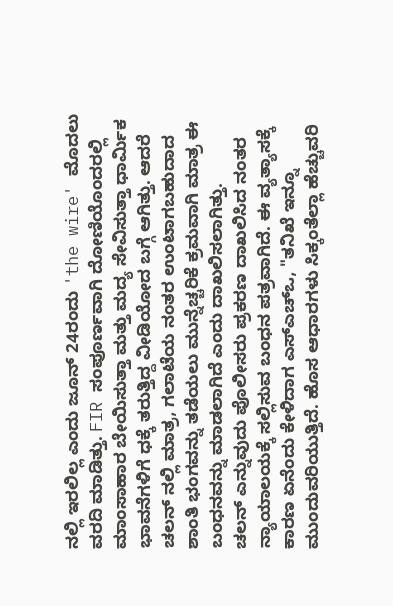ನಲ್ಲಿ ಇರಲಿಲ್ಲ ಎಂದು ಜೂನ್ 24ರಂದು 'the wire' ಮೊದಲು ವರದಿ ಮಾಡಿತ್ತು. FIR ಸಂಪೂರ್ಣವಾಗಿ ದೋಣಿಯೊಂದರಲ್ಲಿ ಮಾಂಸಾಹಾರ ಬೇಯಿಸುತ್ತಾ ಮತ್ತು ಮದ್ಯ ಸೇವಿಸುತ್ತಾ ಧಾರ್ಮಿಕ ಭಾವನೆಗಳಿಗೆ ಧಕ್ಕೆ ತರುತ್ತಿದ್ದ ವೀಡಿಯೋದ ಬಗ್ಗೆ ಆಗಿತ್ತು. ಆದರೆ ಚಲನ್ ನಲ್ಲಿ ಮಾತ್ರ, ಗಲಾಟೆಯ ನಂತರ ಉಂಟಾಗಬಹುದಾದ ಶಾಂತಿ ಭಂಗವನ್ನು ತಡೆಯಲು ಮುನ್ನೆಚ್ಚರಿಕೆ ಕ್ರಮವಾಗಿ ಮಾತ್ರ ಈ ಬಂಧನವನ್ನು ಮಾಡಲಾಗಿದೆ ಎಂದು ದಾಖಲಿಸಲಾಗಿತ್ತು.
ಚಲನ್ ಎನ್ನುವುದು ಪೊಲೀಸರು ಪ್ರಕರಣ ದಾಖಲಿಸಿದ ನಂತರ ನ್ಯಾಯಾಲಯಕ್ಕೆ ಸಲ್ಲಿಸುವ ಬಂಧನ ಪತ್ರವಾಗಿದೆ. ಈ ವ್ಯತ್ಯಾಸಕ್ಕೆ ಕಾರಣ ಏನೆಂದು ಕೇಳಿದಾಗ ಎಸ್ಎಚ್ಒ, "ತನಿಖೆ ಇನ್ನೂ ಮುಂದುವರಿಯುತ್ತಿದೆ. ಹೊಸ ಆಧಾರಗಳು ಸಿಕ್ಕಂತೆಲ್ಲಾ ಹೆಚ್ಚುವರಿ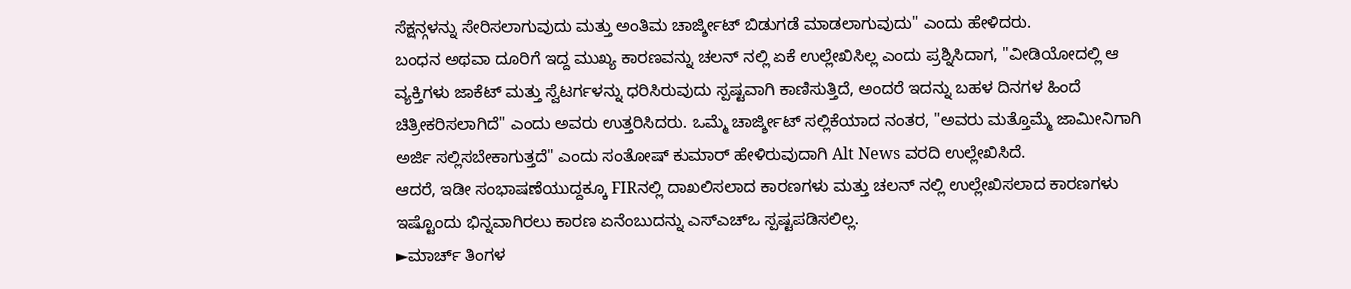ಸೆಕ್ಷನ್ಗಳನ್ನು ಸೇರಿಸಲಾಗುವುದು ಮತ್ತು ಅಂತಿಮ ಚಾರ್ಜ್ಶೀಟ್ ಬಿಡುಗಡೆ ಮಾಡಲಾಗುವುದು" ಎಂದು ಹೇಳಿದರು.
ಬಂಧನ ಅಥವಾ ದೂರಿಗೆ ಇದ್ದ ಮುಖ್ಯ ಕಾರಣವನ್ನು ಚಲನ್ ನಲ್ಲಿ ಏಕೆ ಉಲ್ಲೇಖಿಸಿಲ್ಲ ಎಂದು ಪ್ರಶ್ನಿಸಿದಾಗ, "ವೀಡಿಯೋದಲ್ಲಿ ಆ ವ್ಯಕ್ತಿಗಳು ಜಾಕೆಟ್ ಮತ್ತು ಸ್ವೆಟರ್ಗಳನ್ನು ಧರಿಸಿರುವುದು ಸ್ಪಷ್ಟವಾಗಿ ಕಾಣಿಸುತ್ತಿದೆ, ಅಂದರೆ ಇದನ್ನು ಬಹಳ ದಿನಗಳ ಹಿಂದೆ ಚಿತ್ರೀಕರಿಸಲಾಗಿದೆ" ಎಂದು ಅವರು ಉತ್ತರಿಸಿದರು. ಒಮ್ಮೆ ಚಾರ್ಜ್ಶೀಟ್ ಸಲ್ಲಿಕೆಯಾದ ನಂತರ, "ಅವರು ಮತ್ತೊಮ್ಮೆ ಜಾಮೀನಿಗಾಗಿ ಅರ್ಜಿ ಸಲ್ಲಿಸಬೇಕಾಗುತ್ತದೆ" ಎಂದು ಸಂತೋಷ್ ಕುಮಾರ್ ಹೇಳಿರುವುದಾಗಿ Alt News ವರದಿ ಉಲ್ಲೇಖಿಸಿದೆ.
ಆದರೆ, ಇಡೀ ಸಂಭಾಷಣೆಯುದ್ದಕ್ಕೂ FIRನಲ್ಲಿ ದಾಖಲಿಸಲಾದ ಕಾರಣಗಳು ಮತ್ತು ಚಲನ್ ನಲ್ಲಿ ಉಲ್ಲೇಖಿಸಲಾದ ಕಾರಣಗಳು ಇಷ್ಟೊಂದು ಭಿನ್ನವಾಗಿರಲು ಕಾರಣ ಏನೆಂಬುದನ್ನು ಎಸ್ಎಚ್ಒ ಸ್ಪಷ್ಟಪಡಿಸಲಿಲ್ಲ.
►ಮಾರ್ಚ್ ತಿಂಗಳ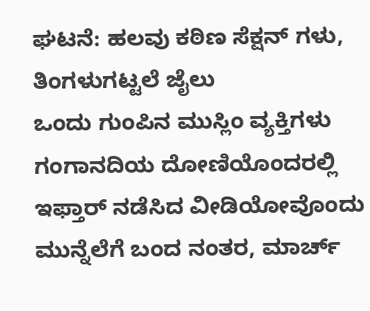ಘಟನೆ: ಹಲವು ಕಠಿಣ ಸೆಕ್ಷನ್ ಗಳು, ತಿಂಗಳುಗಟ್ಟಲೆ ಜೈಲು
ಒಂದು ಗುಂಪಿನ ಮುಸ್ಲಿಂ ವ್ಯಕ್ತಿಗಳು ಗಂಗಾನದಿಯ ದೋಣಿಯೊಂದರಲ್ಲಿ ಇಫ್ತಾರ್ ನಡೆಸಿದ ವೀಡಿಯೋವೊಂದು ಮುನ್ನೆಲೆಗೆ ಬಂದ ನಂತರ, ಮಾರ್ಚ್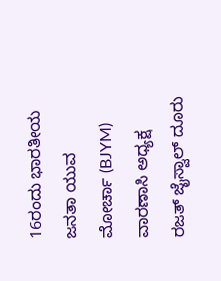16ರಂದು ಭಾರತೀಯ ಜನತಾ ಯುವ ಮೋರ್ಚಾ (BJYM) ವಾರಣಾಸಿ ಅಧ್ಯಕ್ಷ ರಜತ್ ಜೈಸ್ವಾಲ್ ದೂರು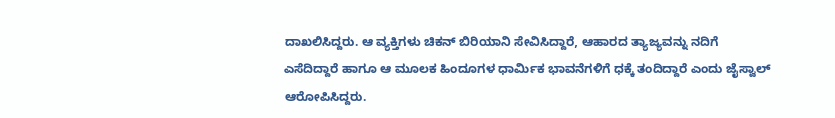ದಾಖಲಿಸಿದ್ದರು. ಆ ವ್ಯಕ್ತಿಗಳು ಚಿಕನ್ ಬಿರಿಯಾನಿ ಸೇವಿಸಿದ್ದಾರೆ, ಆಹಾರದ ತ್ಯಾಜ್ಯವನ್ನು ನದಿಗೆ ಎಸೆದಿದ್ದಾರೆ ಹಾಗೂ ಆ ಮೂಲಕ ಹಿಂದೂಗಳ ಧಾರ್ಮಿಕ ಭಾವನೆಗಳಿಗೆ ಧಕ್ಕೆ ತಂದಿದ್ದಾರೆ ಎಂದು ಜೈಸ್ವಾಲ್ ಆರೋಪಿಸಿದ್ದರು.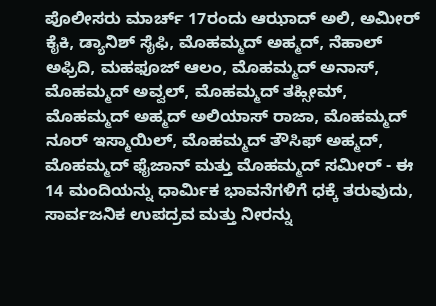ಪೊಲೀಸರು ಮಾರ್ಚ್ 17ರಂದು ಆಝಾದ್ ಅಲಿ, ಅಮೀರ್ ಕೈಕಿ, ಡ್ಯಾನಿಶ್ ಸೈಫಿ, ಮೊಹಮ್ಮದ್ ಅಹ್ಮದ್, ನೆಹಾಲ್ ಅಫ್ರಿದಿ, ಮಹಫೂಜ್ ಆಲಂ, ಮೊಹಮ್ಮದ್ ಅನಾಸ್, ಮೊಹಮ್ಮದ್ ಅವ್ವಲ್, ಮೊಹಮ್ಮದ್ ತಹ್ಸೀಮ್, ಮೊಹಮ್ಮದ್ ಅಹ್ಮದ್ ಅಲಿಯಾಸ್ ರಾಜಾ, ಮೊಹಮ್ಮದ್ ನೂರ್ ಇಸ್ಮಾಯಿಲ್, ಮೊಹಮ್ಮದ್ ತೌಸಿಫ್ ಅಹ್ಮದ್, ಮೊಹಮ್ಮದ್ ಫೈಜಾನ್ ಮತ್ತು ಮೊಹಮ್ಮದ್ ಸಮೀರ್ - ಈ 14 ಮಂದಿಯನ್ನು ಧಾರ್ಮಿಕ ಭಾವನೆಗಳಿಗೆ ಧಕ್ಕೆ ತರುವುದು, ಸಾರ್ವಜನಿಕ ಉಪದ್ರವ ಮತ್ತು ನೀರನ್ನು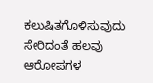ಕಲುಷಿತಗೊಳಿಸುವುದು ಸೇರಿದಂತೆ ಹಲವು ಆರೋಪಗಳ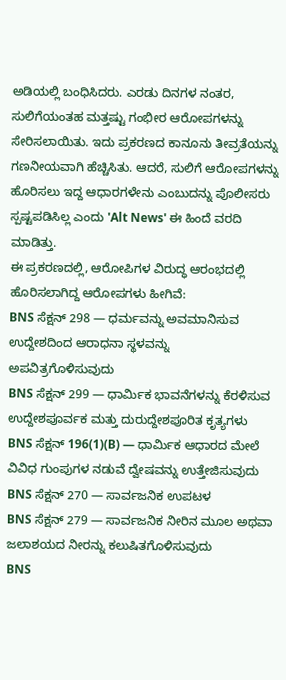ಅಡಿಯಲ್ಲಿ ಬಂಧಿಸಿದರು. ಎರಡು ದಿನಗಳ ನಂತರ, ಸುಲಿಗೆಯಂತಹ ಮತ್ತಷ್ಟು ಗಂಭೀರ ಆರೋಪಗಳನ್ನು ಸೇರಿಸಲಾಯಿತು. ಇದು ಪ್ರಕರಣದ ಕಾನೂನು ತೀವ್ರತೆಯನ್ನು ಗಣನೀಯವಾಗಿ ಹೆಚ್ಚಿಸಿತು. ಆದರೆ, ಸುಲಿಗೆ ಆರೋಪಗಳನ್ನು ಹೊರಿಸಲು ಇದ್ದ ಆಧಾರಗಳೇನು ಎಂಬುದನ್ನು ಪೊಲೀಸರು ಸ್ಪಷ್ಟಪಡಿಸಿಲ್ಲ ಎಂದು 'Alt News' ಈ ಹಿಂದೆ ವರದಿ ಮಾಡಿತ್ತು.
ಈ ಪ್ರಕರಣದಲ್ಲಿ, ಆರೋಪಿಗಳ ವಿರುದ್ಧ ಆರಂಭದಲ್ಲಿ ಹೊರಿಸಲಾಗಿದ್ದ ಆರೋಪಗಳು ಹೀಗಿವೆ:
BNS ಸೆಕ್ಷನ್ 298 — ಧರ್ಮವನ್ನು ಅವಮಾನಿಸುವ ಉದ್ದೇಶದಿಂದ ಆರಾಧನಾ ಸ್ಥಳವನ್ನು ಅಪವಿತ್ರಗೊಳಿಸುವುದು
BNS ಸೆಕ್ಷನ್ 299 — ಧಾರ್ಮಿಕ ಭಾವನೆಗಳನ್ನು ಕೆರಳಿಸುವ ಉದ್ದೇಶಪೂರ್ವಕ ಮತ್ತು ದುರುದ್ದೇಶಪೂರಿತ ಕೃತ್ಯಗಳು
BNS ಸೆಕ್ಷನ್ 196(1)(B) — ಧಾರ್ಮಿಕ ಆಧಾರದ ಮೇಲೆ ವಿವಿಧ ಗುಂಪುಗಳ ನಡುವೆ ದ್ವೇಷವನ್ನು ಉತ್ತೇಜಿಸುವುದು
BNS ಸೆಕ್ಷನ್ 270 — ಸಾರ್ವಜನಿಕ ಉಪಟಳ
BNS ಸೆಕ್ಷನ್ 279 — ಸಾರ್ವಜನಿಕ ನೀರಿನ ಮೂಲ ಅಥವಾ ಜಲಾಶಯದ ನೀರನ್ನು ಕಲುಷಿತಗೊಳಿಸುವುದು
BNS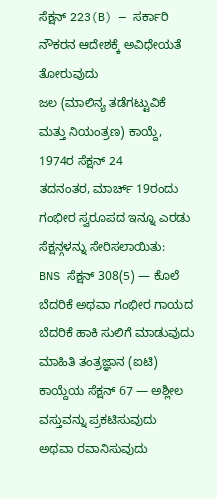ಸೆಕ್ಷನ್ 223(B) — ಸರ್ಕಾರಿ ನೌಕರನ ಆದೇಶಕ್ಕೆ ಅವಿಧೇಯತೆ ತೋರುವುದು
ಜಲ (ಮಾಲಿನ್ಯ ತಡೆಗಟ್ಟುವಿಕೆ ಮತ್ತು ನಿಯಂತ್ರಣ) ಕಾಯ್ದೆ, 1974ರ ಸೆಕ್ಷನ್ 24
ತದನಂತರ, ಮಾರ್ಚ್ 19ರಂದು ಗಂಭೀರ ಸ್ವರೂಪದ ಇನ್ನೂ ಎರಡು ಸೆಕ್ಷನ್ಗಳನ್ನು ಸೇರಿಸಲಾಯಿತು:
BNS ಸೆಕ್ಷನ್ 308(5) — ಕೊಲೆ ಬೆದರಿಕೆ ಅಥವಾ ಗಂಭೀರ ಗಾಯದ ಬೆದರಿಕೆ ಹಾಕಿ ಸುಲಿಗೆ ಮಾಡುವುದು
ಮಾಹಿತಿ ತಂತ್ರಜ್ಞಾನ (ಐಟಿ) ಕಾಯ್ದೆಯ ಸೆಕ್ಷನ್ 67 — ಅಶ್ಲೀಲ ವಸ್ತುವನ್ನು ಪ್ರಕಟಿಸುವುದು ಅಥವಾ ರವಾನಿಸುವುದು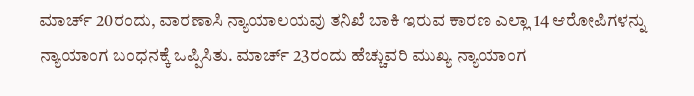ಮಾರ್ಚ್ 20ರಂದು, ವಾರಣಾಸಿ ನ್ಯಾಯಾಲಯವು ತನಿಖೆ ಬಾಕಿ ಇರುವ ಕಾರಣ ಎಲ್ಲಾ 14 ಆರೋಪಿಗಳನ್ನು ನ್ಯಾಯಾಂಗ ಬಂಧನಕ್ಕೆ ಒಪ್ಪಿಸಿತು. ಮಾರ್ಚ್ 23ರಂದು ಹೆಚ್ಚುವರಿ ಮುಖ್ಯ ನ್ಯಾಯಾಂಗ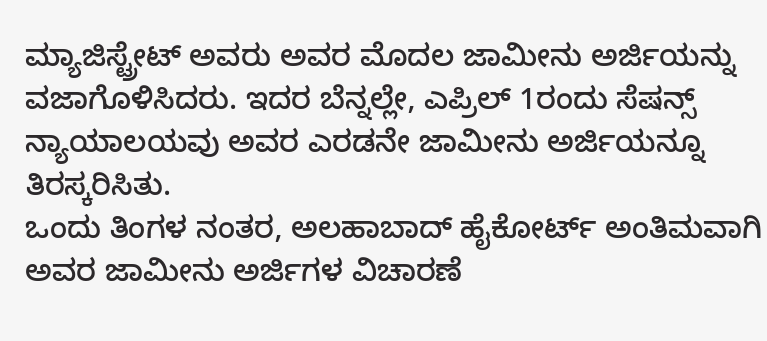ಮ್ಯಾಜಿಸ್ಟ್ರೇಟ್ ಅವರು ಅವರ ಮೊದಲ ಜಾಮೀನು ಅರ್ಜಿಯನ್ನು ವಜಾಗೊಳಿಸಿದರು. ಇದರ ಬೆನ್ನಲ್ಲೇ, ಎಪ್ರಿಲ್ 1ರಂದು ಸೆಷನ್ಸ್ ನ್ಯಾಯಾಲಯವು ಅವರ ಎರಡನೇ ಜಾಮೀನು ಅರ್ಜಿಯನ್ನೂ ತಿರಸ್ಕರಿಸಿತು.
ಒಂದು ತಿಂಗಳ ನಂತರ, ಅಲಹಾಬಾದ್ ಹೈಕೋರ್ಟ್ ಅಂತಿಮವಾಗಿ ಅವರ ಜಾಮೀನು ಅರ್ಜಿಗಳ ವಿಚಾರಣೆ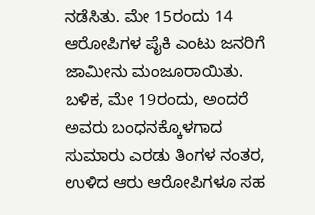ನಡೆಸಿತು. ಮೇ 15ರಂದು 14 ಆರೋಪಿಗಳ ಪೈಕಿ ಎಂಟು ಜನರಿಗೆ ಜಾಮೀನು ಮಂಜೂರಾಯಿತು. ಬಳಿಕ, ಮೇ 19ರಂದು, ಅಂದರೆ ಅವರು ಬಂಧನಕ್ಕೊಳಗಾದ ಸುಮಾರು ಎರಡು ತಿಂಗಳ ನಂತರ, ಉಳಿದ ಆರು ಆರೋಪಿಗಳೂ ಸಹ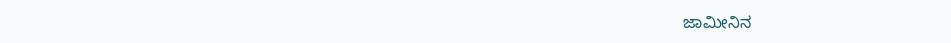ಜಾಮೀನಿನ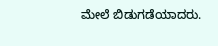ಮೇಲೆ ಬಿಡುಗಡೆಯಾದರು.